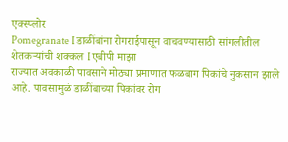एक्स्प्लोर
Pomegranate I डाळींबांना रोगराईपासून वाचवण्यासाठी सांगलीतील शेतकऱ्यांची शक्कल I एबीपी माझा
राज्यात अवकाळी पावसाने मोठ्या प्रमाणात फळबाग पिकांचे नुकसान झाले आहे. पावसामुळं डाळींबाच्या पिकांवर रोग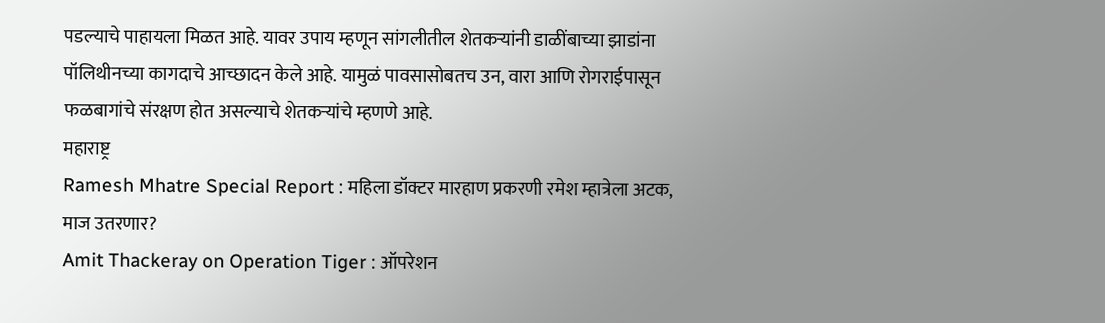पडल्याचे पाहायला मिळत आहे. यावर उपाय म्हणून सांगलीतील शेतकऱ्यांनी डाळींबाच्या झाडांना पॉलिथीनच्या कागदाचे आच्छादन केले आहे. यामुळं पावसासोबतच उन, वारा आणि रोगराईपासून फळबागांचे संरक्षण होत असल्याचे शेतकऱ्यांचे म्हणणे आहे.
महाराष्ट्र
Ramesh Mhatre Special Report : महिला डॉक्टर मारहाण प्रकरणी रमेश म्हात्रेला अटक, माज उतरणार?
Amit Thackeray on Operation Tiger : ऑपरेशन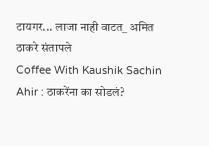टायगर... लाजा नाही वाटत_ अमित ठाकरे संतापले
Coffee With Kaushik Sachin Ahir : ठाकरेंना का सोडलं?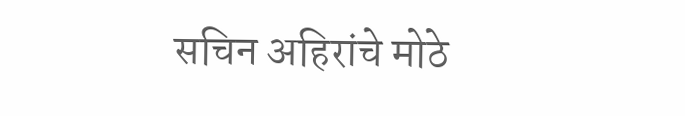सचिन अहिरांचे मोठे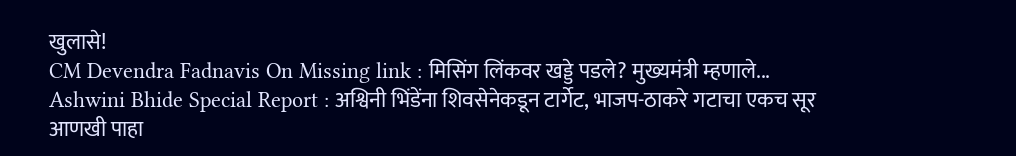खुलासे!
CM Devendra Fadnavis On Missing link : मिसिंग लिंकवर खड्डे पडले? मुख्यमंत्री म्हणाले...
Ashwini Bhide Special Report : अश्विनी भिंडेंना शिवसेनेकडून टार्गेट, भाजप-ठाकरे गटाचा एकच सूर
आणखी पाहा